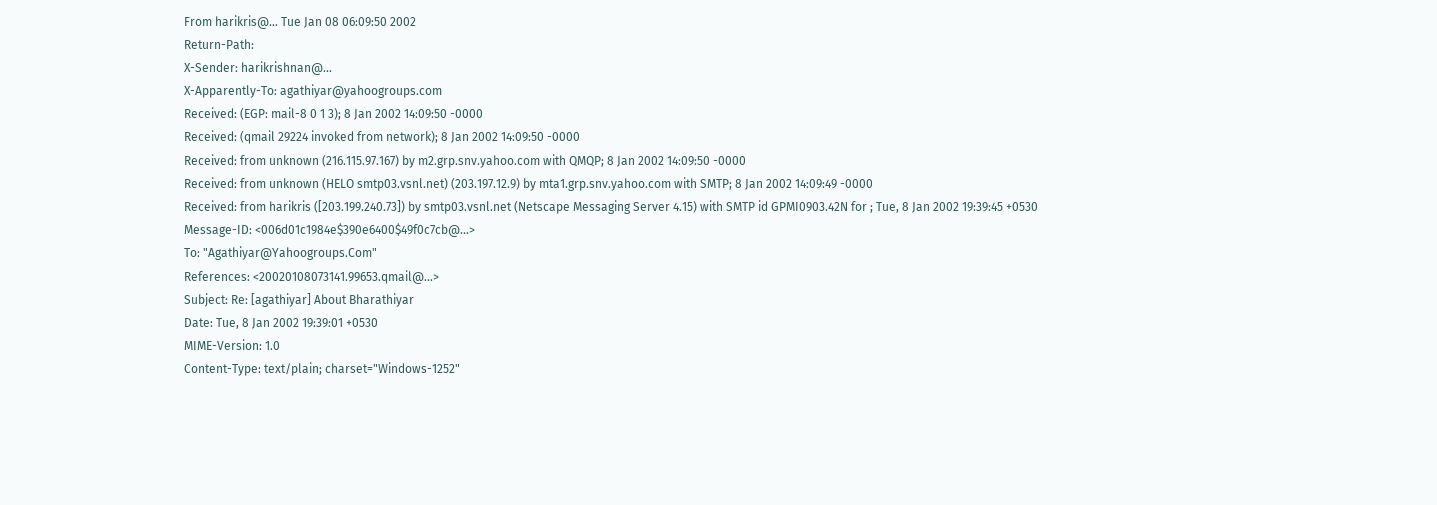From harikris@... Tue Jan 08 06:09:50 2002
Return-Path:
X-Sender: harikrishnan@...
X-Apparently-To: agathiyar@yahoogroups.com
Received: (EGP: mail-8 0 1 3); 8 Jan 2002 14:09:50 -0000
Received: (qmail 29224 invoked from network); 8 Jan 2002 14:09:50 -0000
Received: from unknown (216.115.97.167) by m2.grp.snv.yahoo.com with QMQP; 8 Jan 2002 14:09:50 -0000
Received: from unknown (HELO smtp03.vsnl.net) (203.197.12.9) by mta1.grp.snv.yahoo.com with SMTP; 8 Jan 2002 14:09:49 -0000
Received: from harikris ([203.199.240.73]) by smtp03.vsnl.net (Netscape Messaging Server 4.15) with SMTP id GPMI0903.42N for ; Tue, 8 Jan 2002 19:39:45 +0530
Message-ID: <006d01c1984e$390e6400$49f0c7cb@...>
To: "Agathiyar@Yahoogroups.Com"
References: <20020108073141.99653.qmail@...>
Subject: Re: [agathiyar] About Bharathiyar
Date: Tue, 8 Jan 2002 19:39:01 +0530
MIME-Version: 1.0
Content-Type: text/plain; charset="Windows-1252"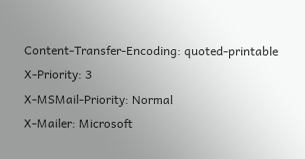Content-Transfer-Encoding: quoted-printable
X-Priority: 3
X-MSMail-Priority: Normal
X-Mailer: Microsoft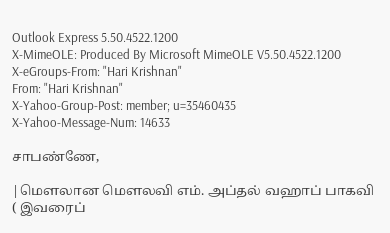Outlook Express 5.50.4522.1200
X-MimeOLE: Produced By Microsoft MimeOLE V5.50.4522.1200
X-eGroups-From: "Hari Krishnan"
From: "Hari Krishnan"
X-Yahoo-Group-Post: member; u=35460435
X-Yahoo-Message-Num: 14633

சாபண்ணே,

|மெளலான மெளலவி எம். அப்தல் வஹாப் பாகவி ( இவரைப்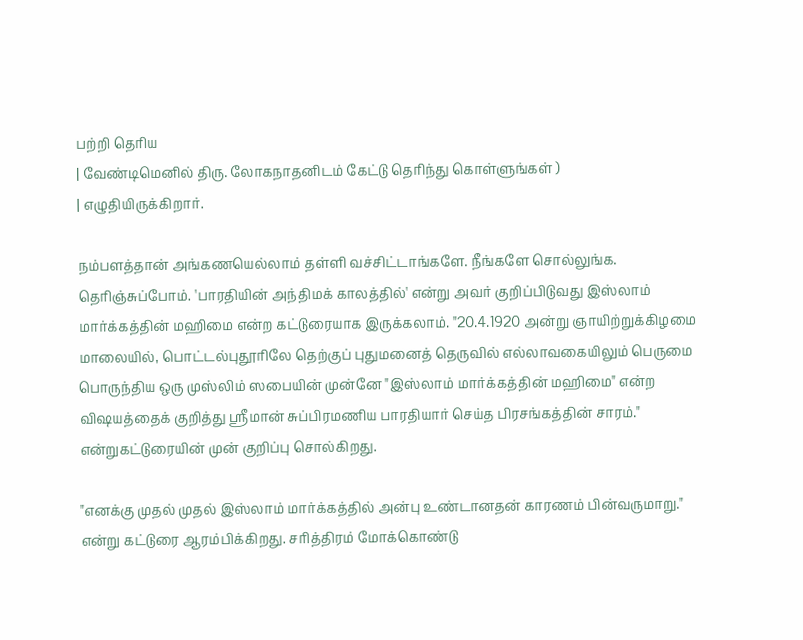பற்றி தெரிய
| வேண்டிமெனில் திரு. லோகநாதனிடம் கேட்டு தெரிந்து கொள்ளுங்கள் )
| எழுதியிருக்கிறார்.

நம்பளத்தான் அங்கணயெல்லாம் தள்ளி வச்சிட்டாங்களே. நீங்களே சொல்லுங்க. தெரிஞ்சுப்போம். 'பாரதியின் அந்திமக் காலத்தில்' என்று அவர் குறிப்பிடுவது இஸ்லாம் மார்க்கத்தின் மஹிமை என்ற கட்டுரையாக இருக்கலாம். "20.4.1920 அன்று ஞாயிற்றுக்கிழமை மாலையில், பொட்டல்புதூரிலே தெற்குப் புதுமனைத் தெருவில் எல்லாவகையிலும் பெருமை பொருந்திய ஒரு முஸ்லிம் ஸபையின் முன்னே "இஸ்லாம் மார்க்கத்தின் மஹிமை" என்ற விஷயத்தைக் குறித்து ஸ்ரீமான் சுப்பிரமணிய பாரதியார் செய்த பிரசங்கத்தின் சாரம்." என்றுகட்டுரையின் முன் குறிப்பு சொல்கிறது.

"எனக்கு முதல் முதல் இஸ்லாம் மார்க்கத்தில் அன்பு உண்டானதன் காரணம் பின்வருமாறு." என்று கட்டுரை ஆரம்பிக்கிறது. சரித்திரம் மோக்கொண்டு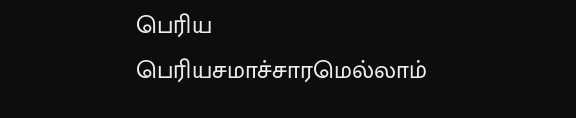பெரிய பெரியசமாச்சாரமெல்லாம்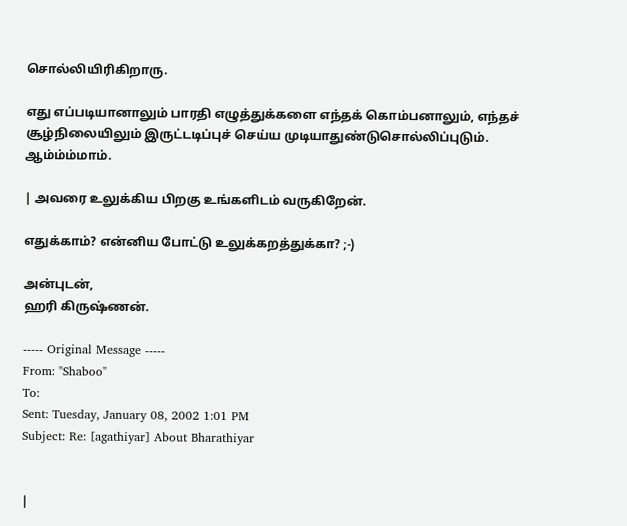சொல்லியிரிகிறாரு.

எது எப்படியானாலும் பாரதி எழுத்துக்களை எந்தக் கொம்பனாலும், எந்தச் சூழ்நிலையிலும் இருட்டடிப்புச் செய்ய முடியாதுண்டுசொல்லிப்புடும். ஆம்ம்ம்மாம்.

| அவரை உலுக்கிய பிறகு உங்களிடம் வருகிறேன்.

எதுக்காம்? என்னிய போட்டு உலுக்கறத்துக்கா? ;-)

அன்புடன்,
ஹரி கிருஷ்ணன்.

----- Original Message -----
From: "Shaboo"
To:
Sent: Tuesday, January 08, 2002 1:01 PM
Subject: Re: [agathiyar] About Bharathiyar


|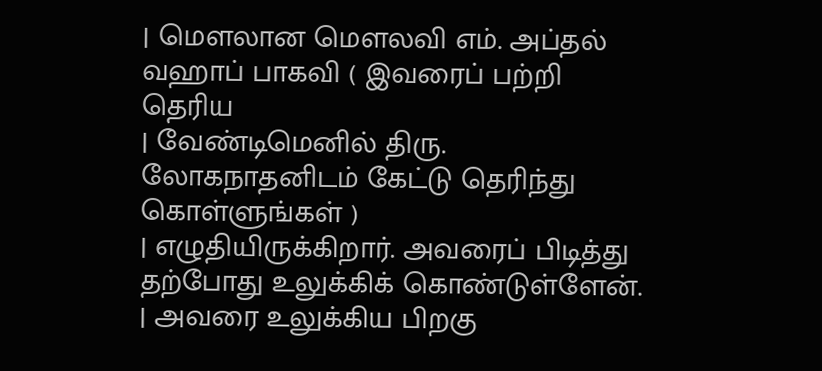| மெளலான மெளலவி எம். அப்தல் வஹாப் பாகவி ( இவரைப் பற்றி தெரிய
| வேண்டிமெனில் திரு. லோகநாதனிடம் கேட்டு தெரிந்து கொள்ளுங்கள் )
| எழுதியிருக்கிறார். அவரைப் பிடித்து தற்போது உலுக்கிக் கொண்டுள்ளேன்.
| அவரை உலுக்கிய பிறகு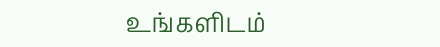உங்களிடம்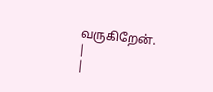வருகிறேன்.
|
|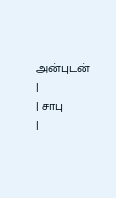அன்புடன்
|
| சாபு
|